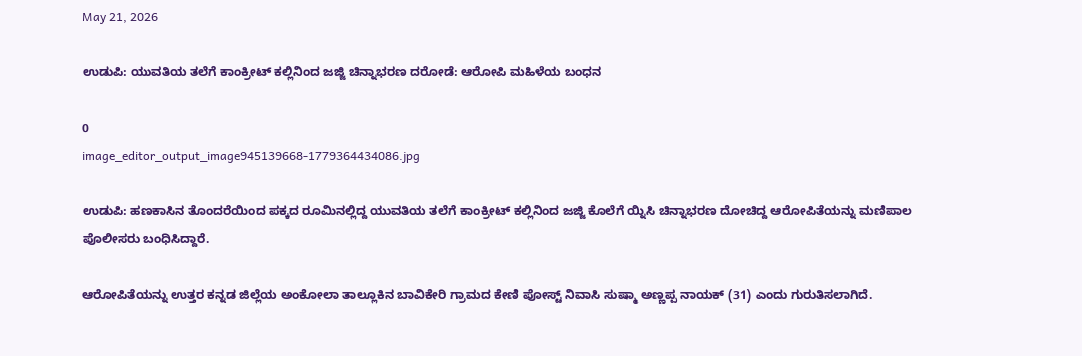May 21, 2026

ಉಡುಪಿ: ಯುವತಿಯ ತಲೆಗೆ ಕಾಂಕ್ರೀಟ್‌ ಕಲ್ಲಿನಿಂದ ಜಜ್ಜಿ ಚಿನ್ನಾಭರಣ ದರೋಡೆ: ಆರೋಪಿ ಮಹಿಳೆಯ ಬಂಧನ

0
image_editor_output_image945139668-1779364434086.jpg

ಉಡುಪಿ: ಹಣಕಾಸಿನ ತೊಂದರೆಯಿಂದ ಪಕ್ಕದ ರೂಮಿನಲ್ಲಿದ್ದ ಯುವತಿಯ ತಲೆಗೆ ಕಾಂಕ್ರೀಟ್‌ ಕಲ್ಲಿನಿಂದ ಜಜ್ಜಿ ಕೊಲೆಗೆ ಯ್ನಿಸಿ ಚಿನ್ನಾಭರಣ ದೋಚಿದ್ದ ಆರೋಪಿತೆಯನ್ನು ಮಣಿಪಾಲ ಪೊಲೀಸರು ಬಂಧಿಸಿದ್ದಾರೆ.

ಆರೋಪಿತೆಯನ್ನು ಉತ್ತರ ಕನ್ನಡ ಜಿಲ್ಲೆಯ ಅಂಕೋಲಾ ತಾಲ್ಲೂಕಿನ ಬಾವಿಕೇರಿ ಗ್ರಾಮದ ಕೇಣಿ ಪೋಸ್ಟ್ ನಿವಾಸಿ ಸುಷ್ಮಾ ಅಣ್ಣಪ್ಪ ನಾಯಕ್ (31) ಎಂದು ಗುರುತಿಸಲಾಗಿದೆ.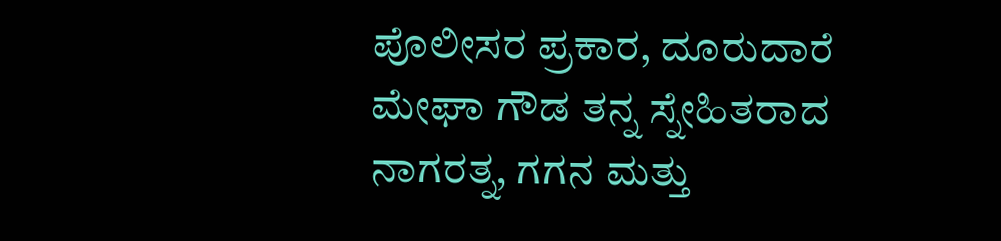ಪೊಲೀಸರ ಪ್ರಕಾರ, ದೂರುದಾರೆ ಮೇಘಾ ಗೌಡ ತನ್ನ ಸ್ನೇಹಿತರಾದ ನಾಗರತ್ನ, ಗಗನ ಮತ್ತು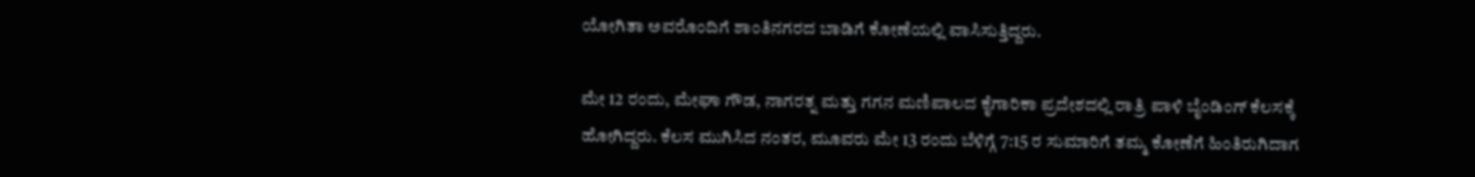ಯೋಗಿತಾ ಅವರೊಂದಿಗೆ ಶಾಂತಿನಗರದ ಬಾಡಿಗೆ ಕೋಣೆಯಲ್ಲಿ ವಾಸಿಸುತ್ತಿದ್ದರು.

ಮೇ 12 ರಂದು, ಮೇಘಾ ಗೌಡ, ನಾಗರತ್ನ ಮತ್ತು ಗಗನ ಮಣಿಪಾಲದ ಕೈಗಾರಿಕಾ ಪ್ರದೇಶದಲ್ಲಿ ರಾತ್ರಿ ಪಾಳಿ ಬೈಂಡಿಂಗ್ ಕೆಲಸಕ್ಕೆ ಹೋಗಿದ್ದರು. ಕೆಲಸ ಮುಗಿಸಿದ ನಂತರ, ಮೂವರು ಮೇ 13 ರಂದು ಬೆಳಿಗ್ಗೆ 7:15 ರ ಸುಮಾರಿಗೆ ತಮ್ಮ ಕೋಣೆಗೆ ಹಿಂತಿರುಗಿದಾಗ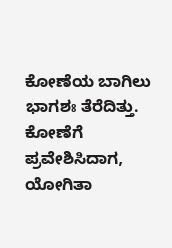ಕೋಣೆಯ ಬಾಗಿಲು ಭಾಗಶಃ ತೆರೆದಿತ್ತು. ಕೋಣೆಗೆ ಪ್ರವೇಶಿಸಿದಾಗ, ಯೋಗಿತಾ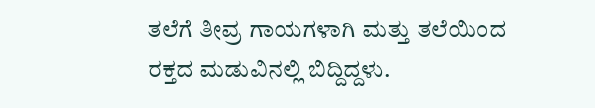ತಲೆಗೆ ತೀವ್ರ ಗಾಯಗಳಾಗಿ ಮತ್ತು ತಲೆಯಿಂದ ರಕ್ತದ ಮಡುವಿನಲ್ಲಿ ಬಿದ್ದಿದ್ದಳು.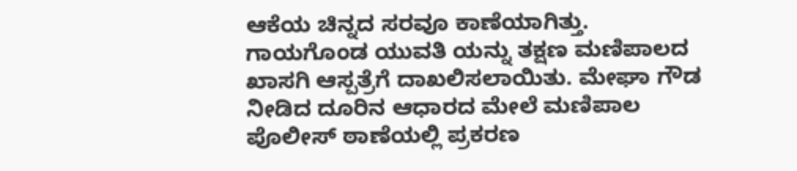ಆಕೆಯ ಚಿನ್ನದ ಸರವೂ ಕಾಣೆಯಾಗಿತ್ತು. ಗಾಯಗೊಂಡ ಯುವತಿ ಯನ್ನು ತಕ್ಷಣ ಮಣಿಪಾಲದ ಖಾಸಗಿ ಆಸ್ಪತ್ರೆಗೆ ದಾಖಲಿಸಲಾಯಿತು. ಮೇಘಾ ಗೌಡ ನೀಡಿದ ದೂರಿನ ಆಧಾರದ ಮೇಲೆ ಮಣಿಪಾಲ ಪೊಲೀಸ್ ಠಾಣೆಯಲ್ಲಿ ಪ್ರಕರಣ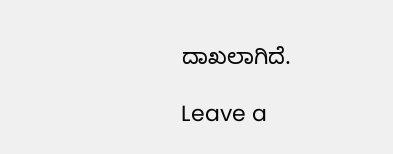ದಾಖಲಾಗಿದೆ.

Leave a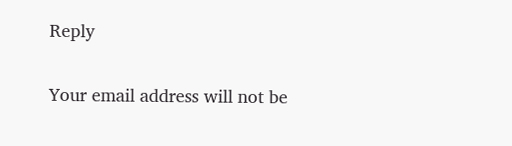Reply

Your email address will not be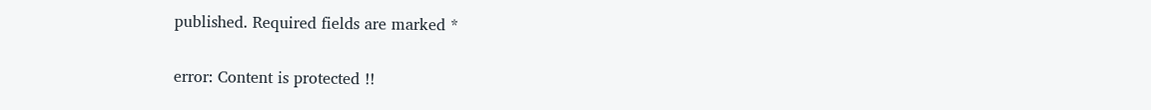published. Required fields are marked *

error: Content is protected !!